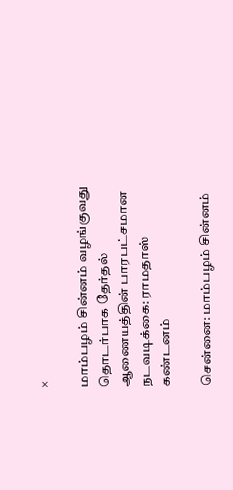×

மாம்பழம் சின்னம் வழங்குவது தொடர்பாக தேர்தல் ஆணையத்தின் பாரபட்சமான நடவடிக்கை: ராமதாஸ் கண்டனம்

சென்னை: மாம்பழம் சின்னம்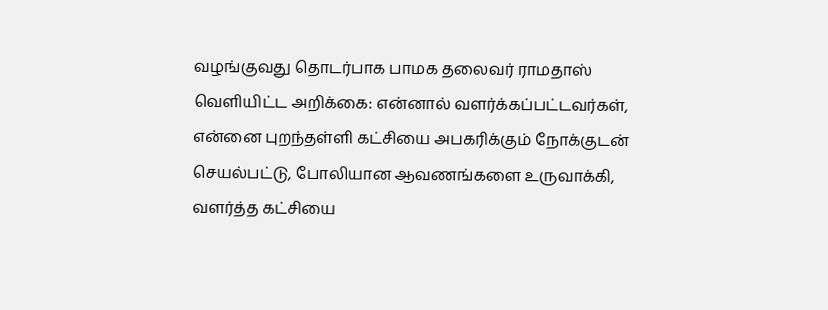வழங்குவது தொடர்பாக பாமக தலைவர் ராமதாஸ் வெளியிட்ட அறிக்கை: என்னால் வளர்க்கப்பட்டவர்கள், என்னை புறந்தள்ளி கட்சியை அபகரிக்கும் நோக்குடன் செயல்பட்டு, போலியான ஆவணங்களை உருவாக்கி, வளர்த்த கட்சியை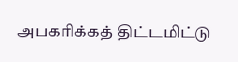அபகரிக்கத் திட்டமிட்டு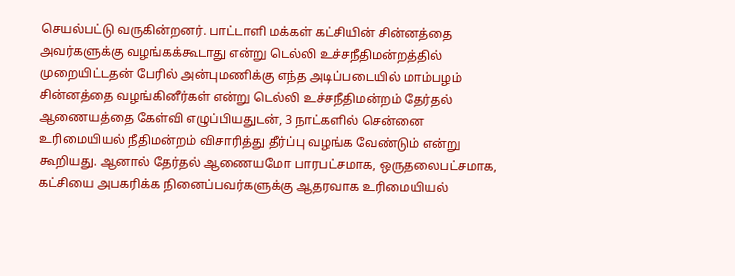செயல்பட்டு வருகின்றனர். பாட்டாளி மக்கள் கட்சியின் சின்னத்தை அவர்களுக்கு வழங்கக்கூடாது என்று டெல்லி உச்சநீதிமன்றத்தில் முறையிட்டதன் பேரில் அன்புமணிக்கு எந்த அடிப்படையில் மாம்பழம் சின்னத்தை வழங்கினீர்கள் என்று டெல்லி உச்சநீதிமன்றம் தேர்தல் ஆணையத்தை கேள்வி எழுப்பியதுடன், 3 நாட்களில் சென்னை உரிமையியல் நீதிமன்றம் விசாரித்து தீர்ப்பு வழங்க வேண்டும் என்று கூறியது. ஆனால் தேர்தல் ஆணையமோ பாரபட்சமாக, ஒருதலைபட்சமாக, கட்சியை அபகரிக்க நினைப்பவர்களுக்கு ஆதரவாக உரிமையியல்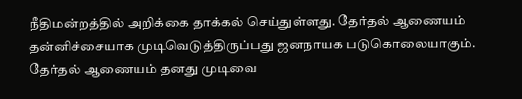நீதிமன்றத்தில் அறிக்கை தாக்கல் செய்துள்ளது. தேர்தல் ஆணையம் தன்னிச்சையாக முடிவெடுத்திருப்பது ஜனநாயக படுகொலையாகும். தேர்தல் ஆணையம் தனது முடிவை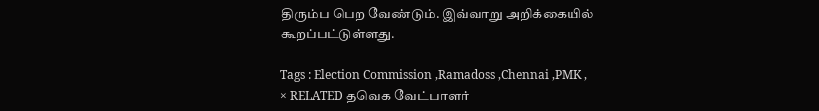திரும்ப பெற வேண்டும். இவ்வாறு அறிக்கையில் கூறப்பட்டுள்ளது.

Tags : Election Commission ,Ramadoss ,Chennai ,PMK ,
× RELATED தவெக வேட்பாளர்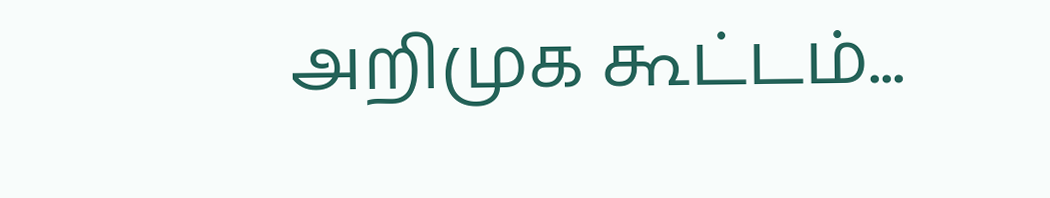அறிமுக கூட்டம்...